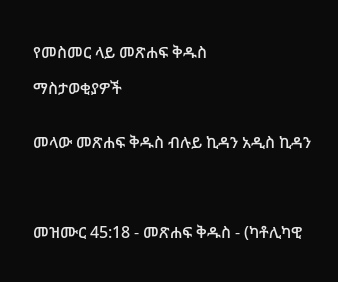የመስመር ላይ መጽሐፍ ቅዱስ

ማስታወቂያዎች


መላው መጽሐፍ ቅዱስ ብሉይ ኪዳን አዲስ ኪዳን




መዝሙር 45:18 - መጽሐፍ ቅዱስ - (ካቶሊካዊ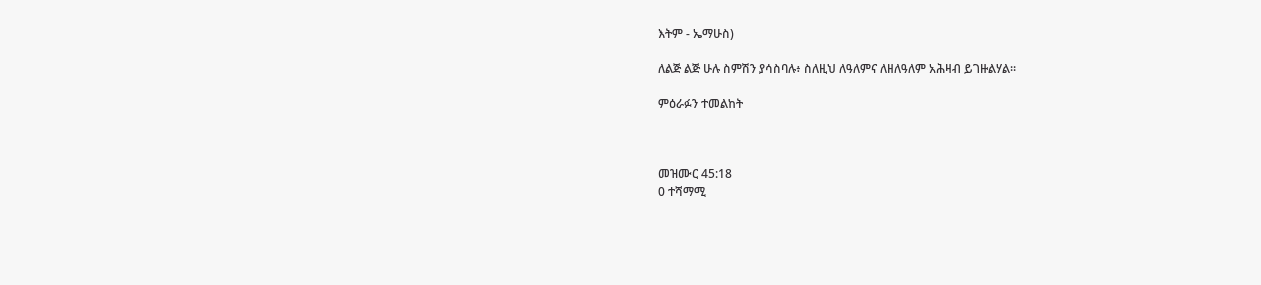እትም - ኤማሁስ)

ለልጅ ልጅ ሁሉ ስምሽን ያሳስባሉ፥ ስለዚህ ለዓለምና ለዘለዓለም አሕዛብ ይገዙልሃል።

ምዕራፉን ተመልከት



መዝሙር 45:18
0 ተሻማሚ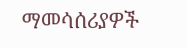ማመሳሰሪያዎች